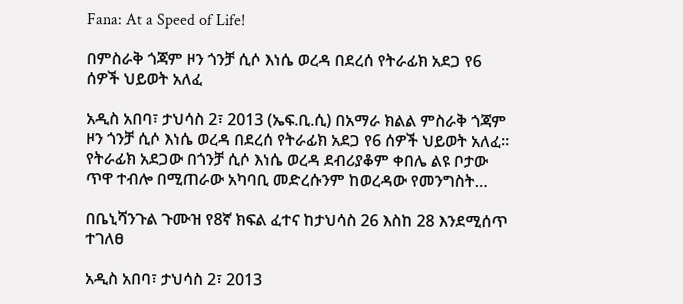Fana: At a Speed of Life!

በምስራቅ ጎጃም ዞን ጎንቻ ሲሶ እነሴ ወረዳ በደረሰ የትራፊክ አደጋ የ6 ሰዎች ህይወት አለፈ

አዲስ አበባ፣ ታህሳስ 2፣ 2013 (ኤፍ.ቢ.ሲ) በአማራ ክልል ምስራቅ ጎጃም ዞን ጎንቻ ሲሶ እነሴ ወረዳ በደረሰ የትራፊክ አደጋ የ6 ሰዎች ህይወት አለፈ። የትራፊክ አደጋው በጎንቻ ሲሶ እነሴ ወረዳ ደብሪያቆም ቀበሌ ልዩ ቦታው ጥዋ ተብሎ በሚጠራው አካባቢ መድረሱንም ከወረዳው የመንግስት…

በቤኒሻንጉል ጉሙዝ የ8ኛ ክፍል ፈተና ከታህሳስ 26 እስከ 28 እንደሚሰጥ ተገለፀ

አዲስ አበባ፣ ታህሳስ 2፣ 2013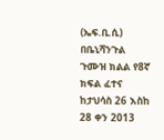(ኤፍ.ቢ.ሲ) በቤኒሻንጉል ጉሙዝ ክልል የ8ኛ ክፍል ፈተና ከታህሳስ 26 እስከ 28 ቀን 2013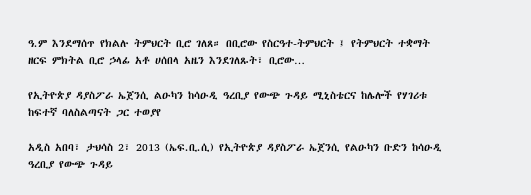ዓ.ም እንደማሰጥ የክልሉ ትምህርት ቢሮ ገለጸ። በቢሮው የስርዓተ-ትምህርት ፤ የትምህርት ተቋማት ዘርፍ ምክትል ቢሮ ኃላፊ አቶ ሀሰበላ አዜን እንደገለጹት፣ ቢሮው…

የኢትዮጵያ ዳያስፖራ ኤጀንሲ ልዑካን ከሳዑዲ ዓረቢያ የውጭ ጉዳይ ሚኒስቴርና ከሌሎች የሃገሪቱ ከፍተኛ ባለስልጣናት ጋር ተወያየ

አዲስ አበባ፣ ታህሳስ 2፣ 2013 (ኤፍ.ቢ.ሲ) የኢትዮጵያ ዳያስፖራ ኤጀንሲ የልዑካን ቡድን ከሳዑዲ ዓረቢያ የውጭ ጉዳይ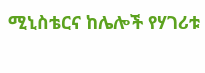ሚኒስቴርና ከሌሎች የሃገሪቱ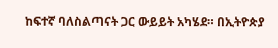ከፍተኛ ባለስልጣናት ጋር ውይይት አካሄደ። በኢትዮጵያ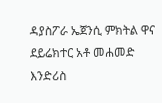ዳያስፖራ ኤጀንሲ ምክትል ዋና ደይሬክተር አቶ መሐመድ እንድሪስ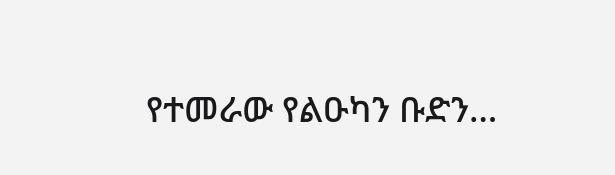የተመራው የልዑካን ቡድን…